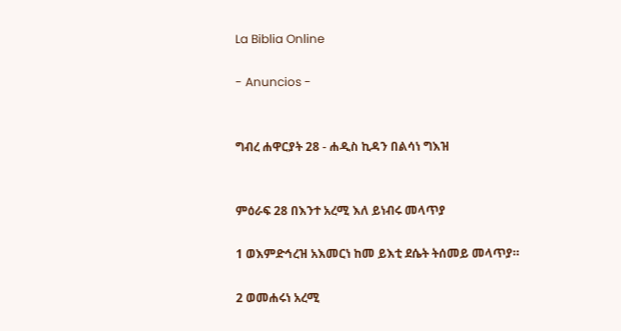La Biblia Online

- Anuncios -


ግብረ ሐዋርያት 28 - ሐዲስ ኪዳን በልሳነ ግእዝ


ምዕራፍ 28 በእንተ አረሚ እለ ይነብሩ መላጥያ

1 ወእምድኅረዝ አእመርነ ከመ ይእቲ ደሴት ትሰመይ መላጥያ።

2 ወመሐሩነ አረሚ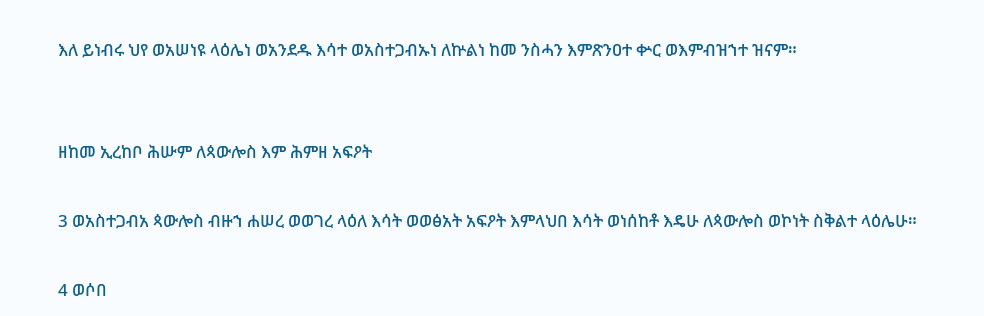እለ ይነብሩ ህየ ወአሠነዩ ላዕሌነ ወአንደዱ እሳተ ወአስተጋብኡነ ለኵልነ ከመ ንስሓን እምጽንዐተ ቍር ወእምብዝኀተ ዝናም።


ዘከመ ኢረከቦ ሕሡም ለጳውሎስ እም ሕምዘ አፍዖት

3 ወአስተጋብአ ጳውሎስ ብዙኀ ሐሠረ ወወገረ ላዕለ እሳት ወወፅአት አፍዖት እምላህበ እሳት ወነሰከቶ እዴሁ ለጳውሎስ ወኮነት ስቅልተ ላዕሌሁ።

4 ወሶበ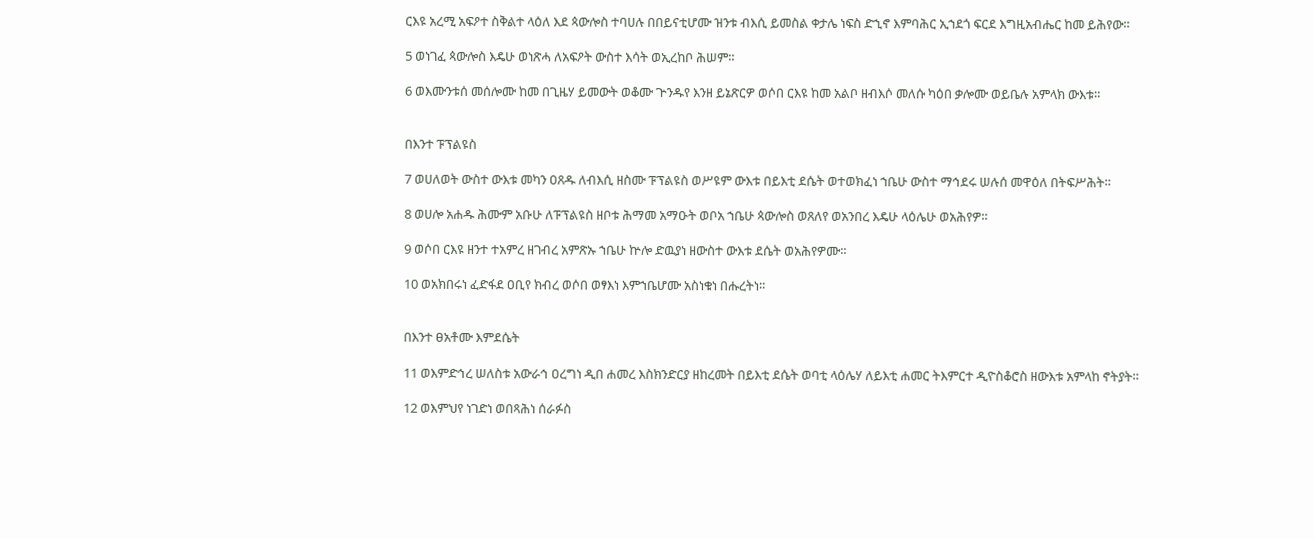ርእዩ አረሚ አፍዖተ ስቅልተ ላዕለ እደ ጳውሎስ ተባሀሉ በበይናቲሆሙ ዝንቱ ብእሲ ይመስል ቀታሌ ነፍስ ድኂኖ እምባሕር ኢኀደጎ ፍርደ እግዚአብሔር ከመ ይሕየው።

5 ወነገፈ ጳውሎስ እዴሁ ወነጽሓ ለአፍዖት ውስተ እሳት ወኢረከቦ ሕሠም።

6 ወእሙንቱሰ መሰሎሙ ከመ በጊዜሃ ይመውት ወቆሙ ጕንዱየ እንዘ ይኔጽርዎ ወሶበ ርእዩ ከመ አልቦ ዘብእሶ መለሱ ካዕበ ቃሎሙ ወይቤሉ አምላክ ውእቱ።


በእንተ ፑፕልዩስ

7 ወሀለወት ውስተ ውእቱ መካን ዐጸዱ ለብእሲ ዘስሙ ፑፕልዩስ ወሥዩም ውእቱ በይእቲ ደሴት ወተወክፈነ ኀቤሁ ውስተ ማኅደሩ ሠሉሰ መዋዕለ በትፍሥሕት።

8 ወሀሎ አሐዱ ሕሙም አቡሁ ለፑፕልዩስ ዘቦቱ ሕማመ አማዑት ወቦአ ኀቤሁ ጳውሎስ ወጸለየ ወአንበረ እዴሁ ላዕሌሁ ወአሕየዎ።

9 ወሶበ ርእዩ ዘንተ ተአምረ ዘገብረ አምጽኡ ኀቤሁ ኵሎ ድዉያነ ዘውስተ ውእቱ ደሴት ወአሕየዎሙ።

10 ወአክበሩነ ፈድፋደ ዐቢየ ክብረ ወሶበ ወፃእነ እምኀቤሆሙ አስነቁነ በሑረትነ።


በእንተ ፀአቶሙ እምደሴት

11 ወእምድኅረ ሠለስቱ አውራኅ ዐረግነ ዲበ ሐመረ እስክንድርያ ዘከረመት በይእቲ ደሴት ወባቲ ላዕሌሃ ለይእቲ ሐመር ትእምርተ ዲዮስቆሮስ ዘውእቱ አምላከ ኖትያት።

12 ወእምህየ ነገድነ ወበጻሕነ ሰራፉስ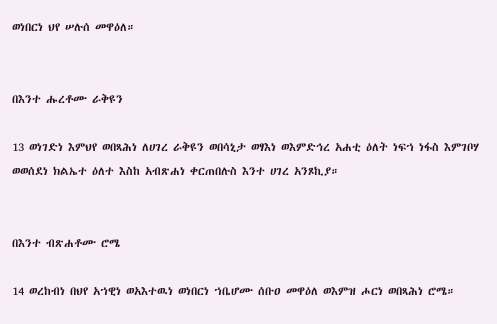ወነበርነ ህየ ሠሉሰ መዋዕለ።


በእንተ ሑረቶሙ ራቅዩን

13 ወነገድነ እምህየ ወበጻሕነ ለሀገረ ራቅዩን ወበሳኒታ ወፃእነ ወእምድኅረ አሐቲ ዕለት ነፍኀ ነፋስ እምገቦሃ ወወሰደነ ክልኤተ ዕለተ እስከ አብጽሐነ ቀርጠበሉስ እንተ ሀገረ አንጾኪያ።


በእንተ ብጽሐቶሙ ሮሜ

14 ወረከብነ በህየ አኀዊነ ወአእተዉነ ወነበርነ ኀቤሆሙ ሰቡዐ መዋዕለ ወእምዝ ሖርነ ወበጻሕነ ሮሜ።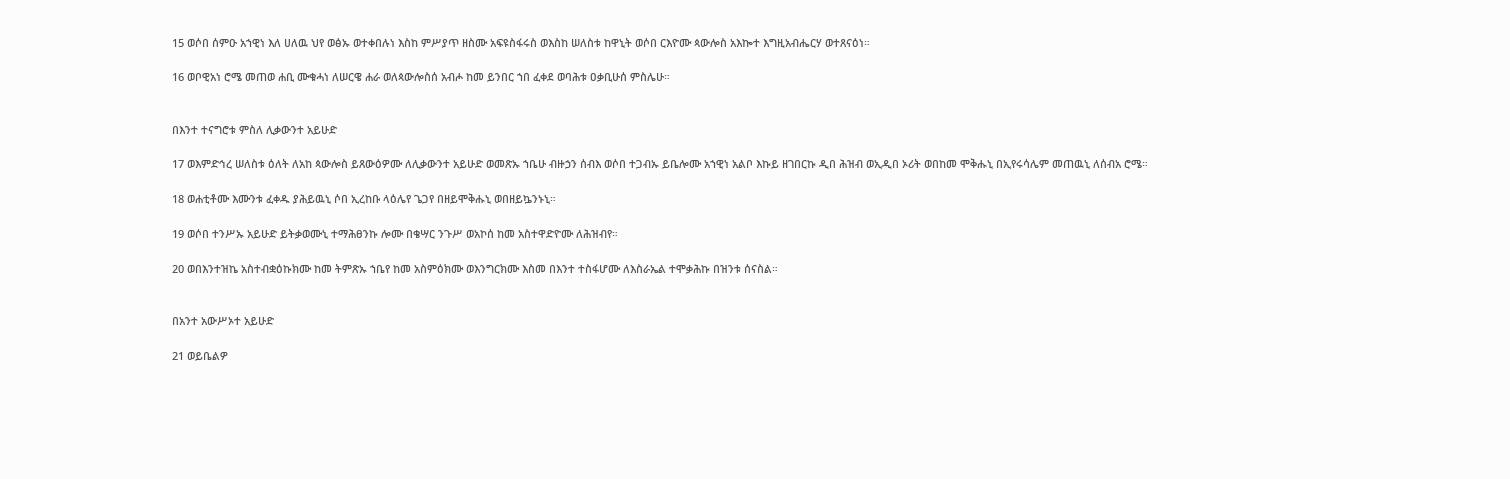15 ወሶበ ሰምዑ አኀዊነ እለ ሀለዉ ህየ ወፅኡ ወተቀበሉነ እስከ ምሥያጥ ዘስሙ አፍዩስፋሩስ ወእስከ ሠለስቱ ከዋኒት ወሶበ ርእዮሙ ጳውሎስ አእኰተ እግዚአብሔርሃ ወተጸናዕነ።

16 ወቦዊአነ ሮሜ መጠወ ሐቢ ሙቁሓነ ለሠርዌ ሐራ ወለጳውሎስሰ አብሖ ከመ ይንበር ኀበ ፈቀደ ወባሕቱ ዐቃቢሁሰ ምስሌሁ።


በእንተ ተናግሮቱ ምስለ ሊቃውንተ አይሁድ

17 ወእምድኅረ ሠለስቱ ዕለት ለአከ ጳውሎስ ይጸውዕዎሙ ለሊቃውንተ አይሁድ ወመጽኡ ኀቤሁ ብዙኃን ሰብእ ወሶበ ተጋብኡ ይቤሎሙ አኀዊነ አልቦ እኩይ ዘገበርኩ ዲበ ሕዝብ ወኢዲበ ኦሪት ወበከመ ሞቅሑኒ በኢየሩሳሌም መጠዉኒ ለሰብአ ሮሜ።

18 ወሐቲቶሙ እሙንቱ ፈቀዱ ያሕይዉኒ ሶበ ኢረከቡ ላዕሌየ ጌጋየ በዘይሞቅሑኒ ወበዘይኴንኑኒ።

19 ወሶበ ተንሥኡ አይሁድ ይትቃወሙኒ ተማሕፀንኩ ሎሙ በቄሣር ንጉሥ ወአኮሰ ከመ አስተዋድዮሙ ለሕዝብየ።

20 ወበእንተዝኬ አስተብቋዕኩክሙ ከመ ትምጽኡ ኀቤየ ከመ አስምዕክሙ ወእንግርክሙ እስመ በእንተ ተስፋሆሙ ለእስራኤል ተሞቃሕኩ በዝንቱ ሰናስል።


በአንተ አውሥኦተ አይሁድ

21 ወይቤልዎ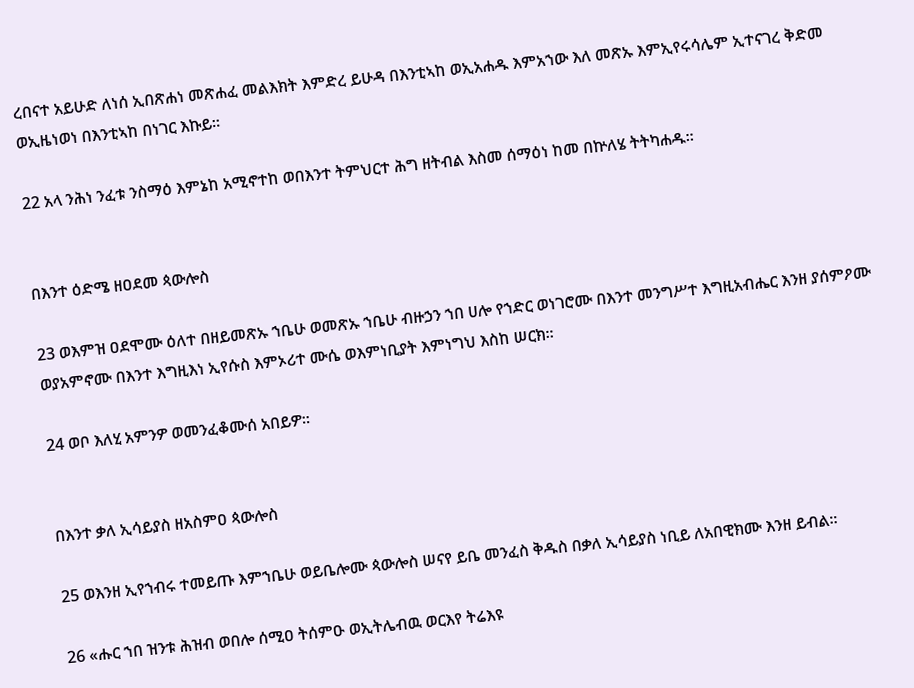ረበናተ አይሁድ ለነሰ ኢበጽሐነ መጽሐፈ መልእክት እምድረ ይሁዳ በእንቲኣከ ወኢአሐዱ እምአኀው እለ መጽኡ እምኢየሩሳሌም ኢተናገረ ቅድመ ወኢዜነወነ በእንቲኣከ በነገር እኩይ።

22 አላ ንሕነ ንፈቱ ንስማዕ እምኔከ አሚኖተከ ወበእንተ ትምህርተ ሕግ ዘትብል እስመ ሰማዕነ ከመ በኵለሄ ትትካሐዱ።


በእንተ ዕድሜ ዘዐደመ ጳውሎስ

23 ወእምዝ ዐደሞሙ ዕለተ በዘይመጽኡ ኀቤሁ ወመጽኡ ኀቤሁ ብዙኃን ኀበ ሀሎ የኀድር ወነገሮሙ በእንተ መንግሥተ እግዚአብሔር እንዘ ያሰምዖሙ ወያአምኖሙ በእንተ እግዚእነ ኢየሱስ እምኦሪተ ሙሴ ወእምነቢያት እምነግህ እስከ ሠርክ።

24 ወቦ እለሂ አምንዎ ወመንፈቆሙሰ አበይዎ።


በእንተ ቃለ ኢሳይያስ ዘአስምዐ ጳውሎስ

25 ወእንዘ ኢየኀብሩ ተመይጡ እምኀቤሁ ወይቤሎሙ ጳውሎስ ሠናየ ይቤ መንፈስ ቅዱስ በቃለ ኢሳይያስ ነቢይ ለአበዊክሙ እንዘ ይብል።

26 «ሑር ኀበ ዝንቱ ሕዝብ ወበሎ ሰሚዐ ትሰምዑ ወኢትሌብዉ ወርእየ ትሬእዩ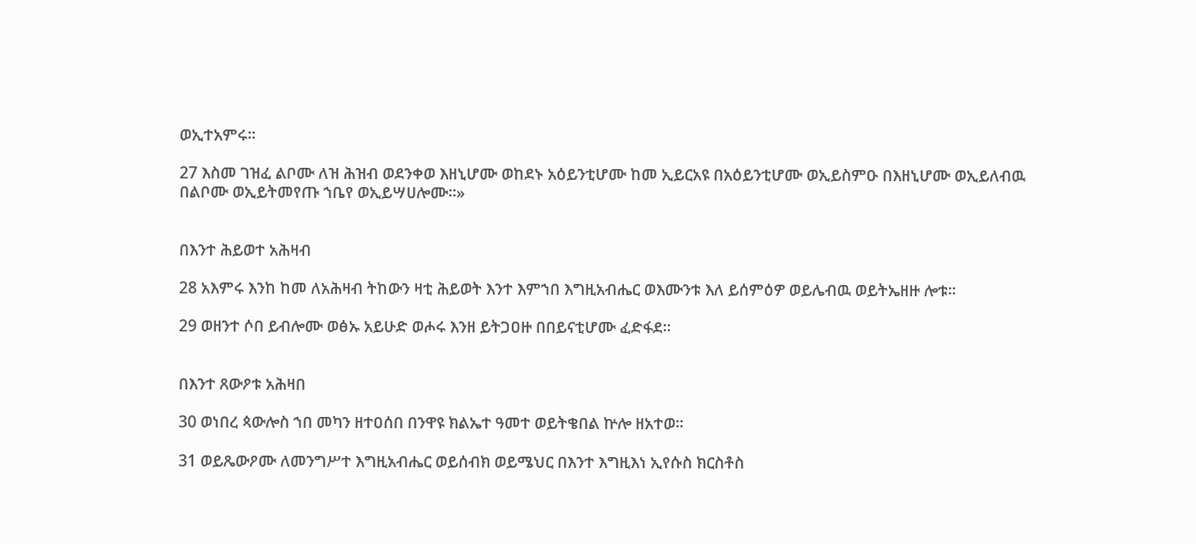ወኢተአምሩ።

27 እስመ ገዝፈ ልቦሙ ለዝ ሕዝብ ወደንቀወ እዘኒሆሙ ወከደኑ አዕይንቲሆሙ ከመ ኢይርአዩ በአዕይንቲሆሙ ወኢይስምዑ በእዘኒሆሙ ወኢይለብዉ በልቦሙ ወኢይትመየጡ ኀቤየ ወኢይሣሀሎሙ።»


በእንተ ሕይወተ አሕዛብ

28 አእምሩ እንከ ከመ ለአሕዛብ ትከውን ዛቲ ሕይወት እንተ እምኀበ እግዚአብሔር ወእሙንቱ እለ ይሰምዕዎ ወይሌብዉ ወይትኤዘዙ ሎቱ።

29 ወዘንተ ሶበ ይብሎሙ ወፅኡ አይሁድ ወሖሩ እንዘ ይትጋዐዙ በበይናቲሆሙ ፈድፋደ።


በእንተ ጸውዖቱ አሕዛበ

30 ወነበረ ጳውሎስ ኀበ መካን ዘተዐሰበ በንዋዩ ክልኤተ ዓመተ ወይትቄበል ኵሎ ዘአተወ።

31 ወይጼውዖሙ ለመንግሥተ እግዚአብሔር ወይሰብክ ወይሜህር በእንተ እግዚእነ ኢየሱስ ክርስቶስ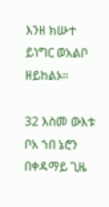እንዘ ክሡተ ይነግር ወአልቦ ዘይከልኦ።

32 እስመ ውእቱ ቦአ ኀበ ኔሮን በቀዳማይ ጊዜ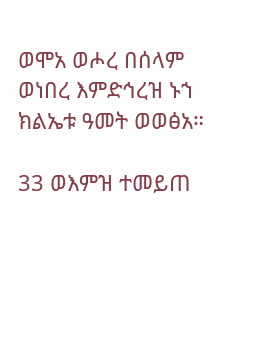ወሞአ ወሖረ በሰላም ወነበረ እምድኅረዝ ኑኀ ክልኤቱ ዓመት ወወፅአ።

33 ወእምዝ ተመይጠ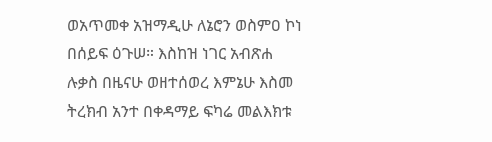ወአጥመቀ አዝማዲሁ ለኔሮን ወስምዐ ኮነ በሰይፍ ዕጉሠ። እስከዝ ነገር አብጽሐ ሉቃስ በዜናሁ ወዘተሰወረ እምኔሁ እስመ ትረክብ አንተ በቀዳማይ ፍካሬ መልእክቱ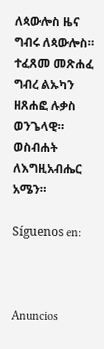ለጳውሎስ ዜና ግብሩ ለጳውሎስ። ተፈጸመ መጽሐፈ ግብረ ልኡካን ዘጸሐፎ ሉቃስ ወንጌላዊ። ወስብሐት ለእግዚአብሔር አሜን።

Síguenos en:



Anuncios